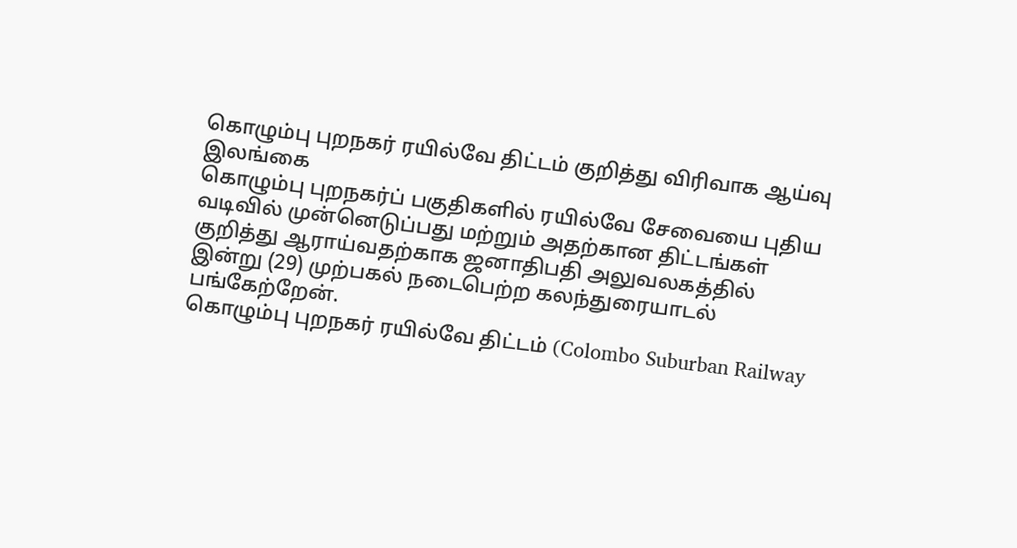கொழும்பு புறநகர் ரயில்வே திட்டம் குறித்து விரிவாக ஆய்வு
இலங்கை
கொழும்பு புறநகர்ப் பகுதிகளில் ரயில்வே சேவையை புதிய வடிவில் முன்னெடுப்பது மற்றும் அதற்கான திட்டங்கள் குறித்து ஆராய்வதற்காக ஜனாதிபதி அலுவலகத்தில் இன்று (29) முற்பகல் நடைபெற்ற கலந்துரையாடல் பங்கேற்றேன்.
கொழும்பு புறநகர் ரயில்வே திட்டம் (Colombo Suburban Railway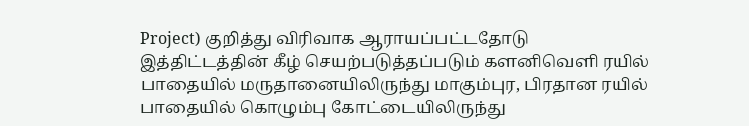Project) குறித்து விரிவாக ஆராயப்பட்டதோடு இத்திட்டத்தின் கீழ் செயற்படுத்தப்படும் களனிவெளி ரயில் பாதையில் மருதானையிலிருந்து மாகும்புர, பிரதான ரயில் பாதையில் கொழும்பு கோட்டையிலிருந்து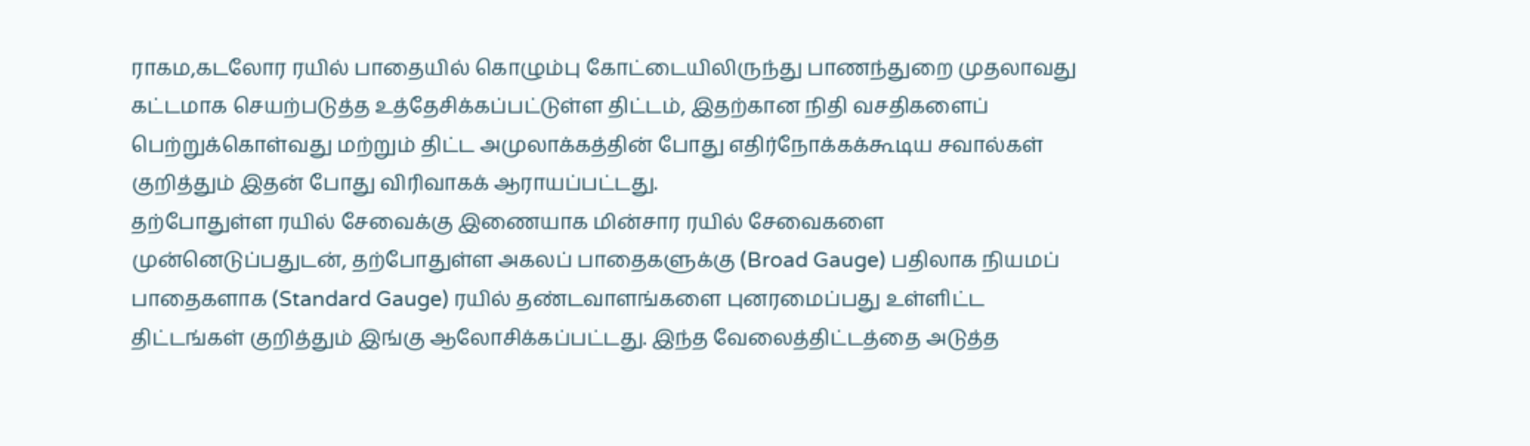ராகம,கடலோர ரயில் பாதையில் கொழும்பு கோட்டையிலிருந்து பாணந்துறை முதலாவது கட்டமாக செயற்படுத்த உத்தேசிக்கப்பட்டுள்ள திட்டம், இதற்கான நிதி வசதிகளைப் பெற்றுக்கொள்வது மற்றும் திட்ட அமுலாக்கத்தின் போது எதிர்நோக்கக்கூடிய சவால்கள் குறித்தும் இதன் போது விரிவாகக் ஆராயப்பட்டது.
தற்போதுள்ள ரயில் சேவைக்கு இணையாக மின்சார ரயில் சேவைகளை முன்னெடுப்பதுடன், தற்போதுள்ள அகலப் பாதைகளுக்கு (Broad Gauge) பதிலாக நியமப் பாதைகளாக (Standard Gauge) ரயில் தண்டவாளங்களை புனரமைப்பது உள்ளிட்ட திட்டங்கள் குறித்தும் இங்கு ஆலோசிக்கப்பட்டது. இந்த வேலைத்திட்டத்தை அடுத்த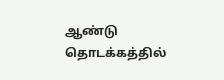ஆண்டு தொடக்கத்தில்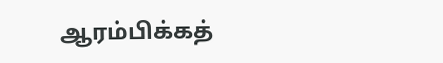ஆரம்பிக்கத்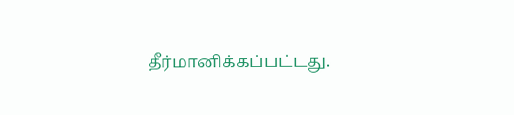தீர்மானிக்கப்பட்டது.